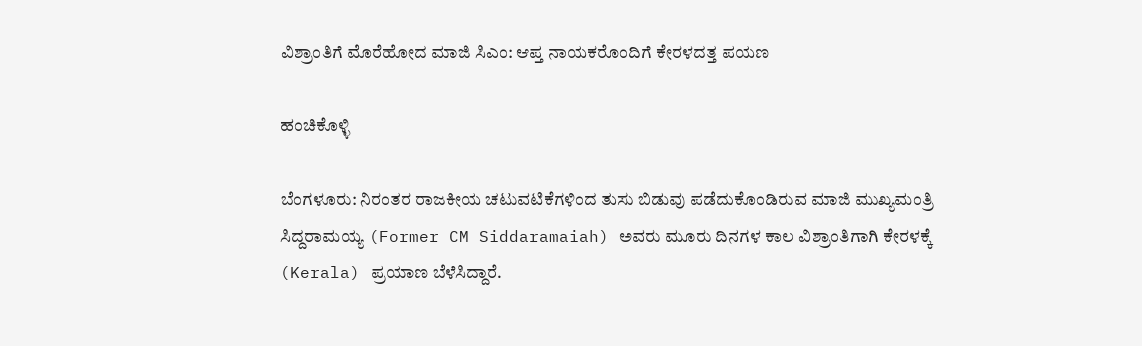ವಿಶ್ರಾಂತಿಗೆ ಮೊರೆಹೋದ ಮಾಜಿ ಸಿಎಂ: ಆಪ್ತ ನಾಯಕರೊಂದಿಗೆ ಕೇರಳದತ್ತ ಪಯಣ

ಹಂಚಿಕೊಳ್ಳಿ

ಬೆಂಗಳೂರು: ನಿರಂತರ ರಾಜಕೀಯ ಚಟುವಟಿಕೆಗಳಿಂದ ತುಸು ಬಿಡುವು ಪಡೆದುಕೊಂಡಿರುವ ಮಾಜಿ ಮುಖ್ಯಮಂತ್ರಿ ಸಿದ್ದರಾಮಯ್ಯ (Former CM Siddaramaiah) ಅವರು ಮೂರು ದಿನಗಳ ಕಾಲ ವಿಶ್ರಾಂತಿಗಾಗಿ ಕೇರಳಕ್ಕೆ (Kerala) ಪ್ರಯಾಣ ಬೆಳೆಸಿದ್ದಾರೆ.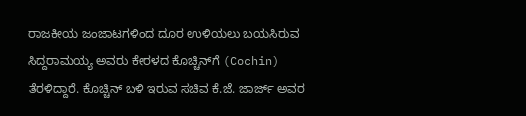ರಾಜಕೀಯ ಜಂಜಾಟಗಳಿಂದ ದೂರ ಉಳಿಯಲು ಬಯಸಿರುವ ಸಿದ್ದರಾಮಯ್ಯ ಅವರು ಕೇರಳದ ಕೊಚ್ಚಿನ್‌ಗೆ (Cochin) ತೆರಳಿದ್ದಾರೆ. ಕೊಚ್ಚಿನ್ ಬಳಿ ಇರುವ ಸಚಿವ ಕೆ.ಜೆ. ಜಾರ್ಜ್ ಅವರ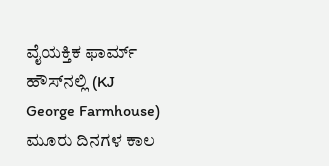ವೈಯಕ್ತಿಕ ಫಾರ್ಮ್ ಹೌಸ್‌ನಲ್ಲಿ (KJ George Farmhouse) ಮೂರು ದಿನಗಳ ಕಾಲ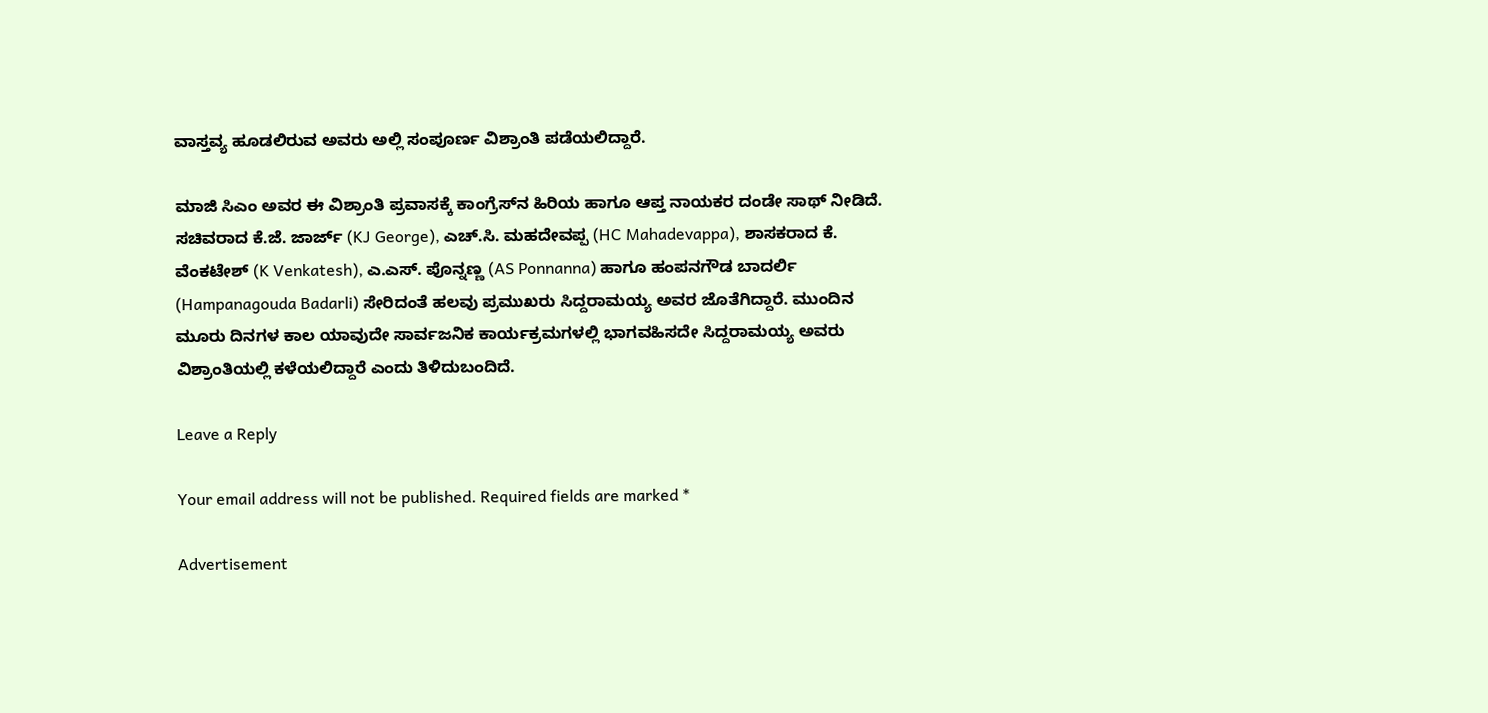ವಾಸ್ತವ್ಯ ಹೂಡಲಿರುವ ಅವರು ಅಲ್ಲಿ ಸಂಪೂರ್ಣ ವಿಶ್ರಾಂತಿ ಪಡೆಯಲಿದ್ದಾರೆ.

ಮಾಜಿ ಸಿಎಂ ಅವರ ಈ ವಿಶ್ರಾಂತಿ ಪ್ರವಾಸಕ್ಕೆ ಕಾಂಗ್ರೆಸ್‌ನ ಹಿರಿಯ ಹಾಗೂ ಆಪ್ತ ನಾಯಕರ ದಂಡೇ ಸಾಥ್ ನೀಡಿದೆ. ಸಚಿವರಾದ ಕೆ.ಜೆ. ಜಾರ್ಜ್ (KJ George), ಎಚ್.ಸಿ. ಮಹದೇವಪ್ಪ (HC Mahadevappa), ಶಾಸಕರಾದ ಕೆ. ವೆಂಕಟೇಶ್ (K Venkatesh), ಎ.ಎಸ್. ಪೊನ್ನಣ್ಣ (AS Ponnanna) ಹಾಗೂ ಹಂಪನಗೌಡ ಬಾದರ್ಲಿ (Hampanagouda Badarli) ಸೇರಿದಂತೆ ಹಲವು ಪ್ರಮುಖರು ಸಿದ್ದರಾಮಯ್ಯ ಅವರ ಜೊತೆಗಿದ್ದಾರೆ. ಮುಂದಿನ ಮೂರು ದಿನಗಳ ಕಾಲ ಯಾವುದೇ ಸಾರ್ವಜನಿಕ ಕಾರ್ಯಕ್ರಮಗಳಲ್ಲಿ ಭಾಗವಹಿಸದೇ ಸಿದ್ದರಾಮಯ್ಯ ಅವರು ವಿಶ್ರಾಂತಿಯಲ್ಲಿ ಕಳೆಯಲಿದ್ದಾರೆ ಎಂದು ತಿಳಿದುಬಂದಿದೆ.

Leave a Reply

Your email address will not be published. Required fields are marked *

Advertisement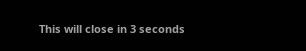This will close in 3 seconds